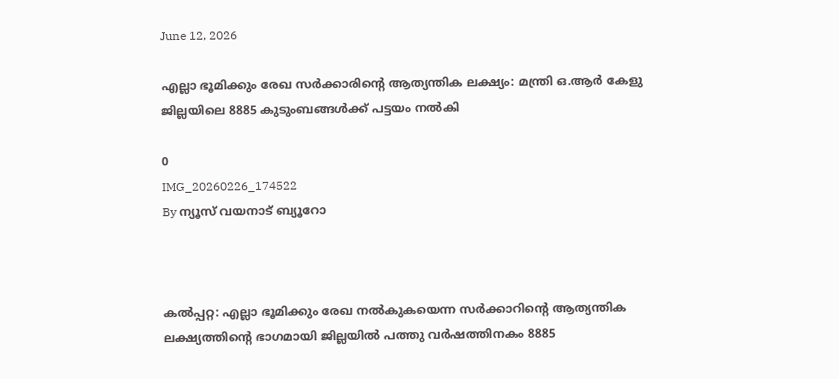June 12, 2026

എല്ലാ ഭൂമിക്കും രേഖ സര്‍ക്കാരിന്റെ ആത്യന്തിക ലക്ഷ്യം: മന്ത്രി ഒ.ആര്‍ കേളു ജില്ലയിലെ 8885 കുടുംബങ്ങള്‍ക്ക് പട്ടയം നല്‍കി

0
IMG_20260226_174522
By ന്യൂസ് വയനാട് ബ്യൂറോ



കൽപ്പറ്റ: എല്ലാ ഭൂമിക്കും രേഖ നല്‍കുകയെന്ന സര്‍ക്കാറിന്റെ ആത്യന്തിക ലക്ഷ്യത്തിന്റെ ഭാഗമായി ജില്ലയില്‍ പത്തു വര്‍ഷത്തിനകം 8885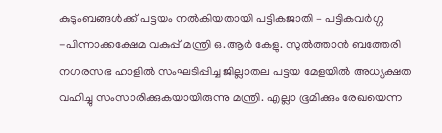കുടുംബങ്ങള്‍ക്ക് പട്ടയം നല്‍കിയതായി പട്ടികജാതി – പട്ടികവര്‍ഗ്ഗ -പിന്നാക്കക്ഷേമ വകുപ്പ് മന്ത്രി ഒ.ആര്‍ കേളു. സുല്‍ത്താന്‍ ബത്തേരി നഗരസഭ ഹാളില്‍ സംഘടിപ്പിച്ച ജില്ലാതല പട്ടയ മേളയില്‍ അധ്യക്ഷത വഹിച്ചു സംസാരിക്കുകയായിരുന്നു മന്ത്രി. എല്ലാ ഭൂമിക്കും രേഖയെന്ന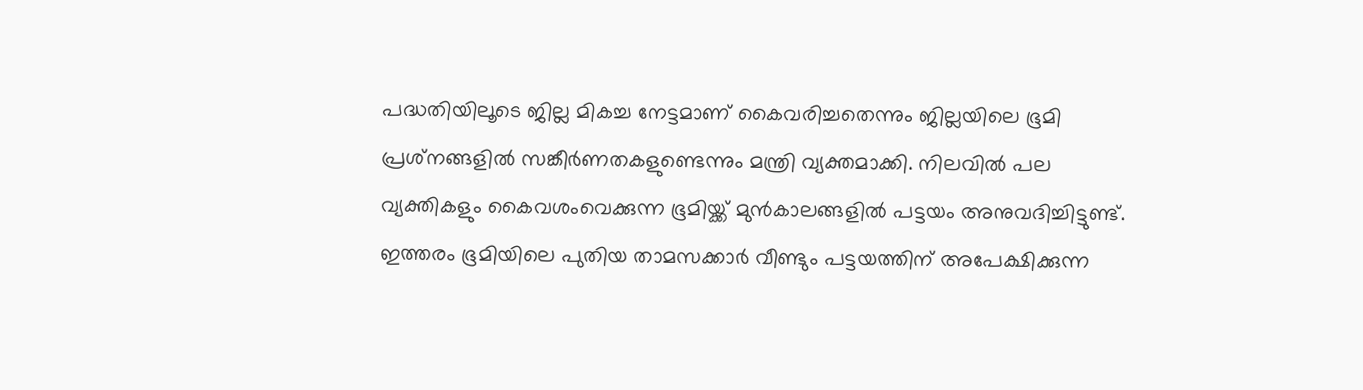പദ്ധതിയിലൂടെ ജില്ല മികച്ച നേട്ടമാണ് കൈവരിച്ചതെന്നും ജില്ലയിലെ ഭൂമി പ്രശ്‌നങ്ങളില്‍ സങ്കീര്‍ണതകളുണ്ടെന്നും മന്ത്രി വ്യക്തമാക്കി. നിലവില്‍ പല വ്യക്തികളും കൈവശംവെക്കുന്ന ഭൂമിയ്ക്ക് മുന്‍കാലങ്ങളില്‍ പട്ടയം അനുവദിച്ചിട്ടുണ്ട്. ഇത്തരം ഭൂമിയിലെ പുതിയ താമസക്കാര്‍ വീണ്ടും പട്ടയത്തിന് അപേക്ഷിക്കുന്ന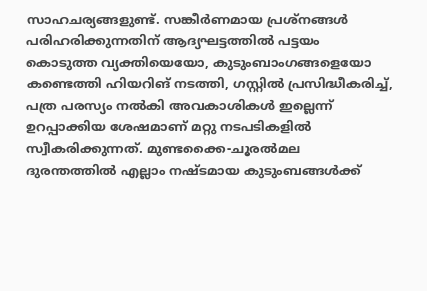സാഹചര്യങ്ങളുണ്ട്. സങ്കീര്‍ണമായ പ്രശ്‌നങ്ങള്‍ പരിഹരിക്കുന്നതിന് ആദ്യഘട്ടത്തില്‍ പട്ടയം കൊടുത്ത വ്യക്തിയെയോ, കുടുംബാംഗങ്ങളെയോ കണ്ടെത്തി ഹിയറിങ് നടത്തി, ഗസ്റ്റില്‍ പ്രസിദ്ധീകരിച്ച്, പത്ര പരസ്യം നല്‍കി അവകാശികള്‍ ഇല്ലെന്ന് ഉറപ്പാക്കിയ ശേഷമാണ് മറ്റു നടപടികളില്‍ സ്വീകരിക്കുന്നത്. മുണ്ടക്കൈ-ചൂരല്‍മല ദുരന്തത്തില്‍ എല്ലാം നഷ്ടമായ കുടുംബങ്ങള്‍ക്ക്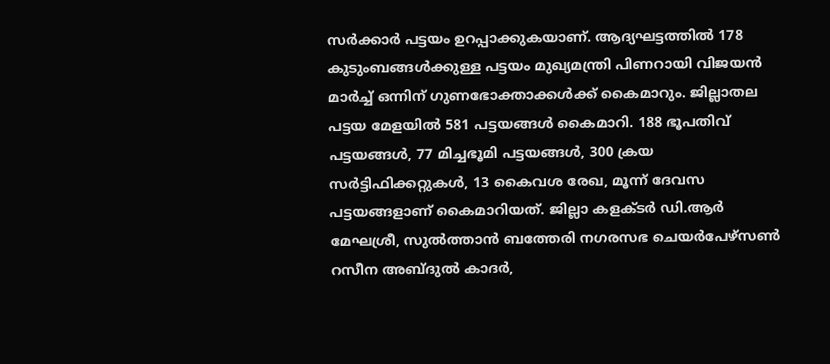സര്‍ക്കാര്‍ പട്ടയം ഉറപ്പാക്കുകയാണ്. ആദ്യഘട്ടത്തില്‍ 178 കുടുംബങ്ങള്‍ക്കുള്ള പട്ടയം മുഖ്യമന്ത്രി പിണറായി വിജയന്‍ മാര്‍ച്ച് ഒന്നിന് ഗുണഭോക്താക്കള്‍ക്ക് കൈമാറും. ജില്ലാതല പട്ടയ മേളയില്‍ 581 പട്ടയങ്ങള്‍ കൈമാറി. 188 ഭൂപതിവ് പട്ടയങ്ങള്‍, 77 മിച്ചഭൂമി പട്ടയങ്ങള്‍, 300 ക്രയ സര്‍ട്ടിഫിക്കറ്റുകള്‍, 13 കൈവശ രേഖ, മൂന്ന് ദേവസ പട്ടയങ്ങളാണ് കൈമാറിയത്. ജില്ലാ കളക്ടര്‍ ഡി.ആര്‍ മേഘശ്രീ, സുല്‍ത്താന്‍ ബത്തേരി നഗരസഭ ചെയര്‍പേഴ്‌സണ്‍ റസീന അബ്ദുല്‍ കാദര്‍,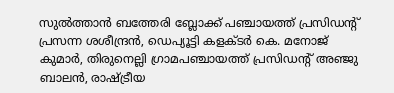സുല്‍ത്താന്‍ ബത്തേരി ബ്ലോക്ക് പഞ്ചായത്ത് പ്രസിഡന്റ് പ്രസന്ന ശശീന്ദ്രന്‍, ഡെപ്യൂട്ടി കളക്ടര്‍ കെ. മനോജ് കുമാര്‍, തിരുനെല്ലി ഗ്രാമപഞ്ചായത്ത് പ്രസിഡന്റ് അഞ്ജു ബാലന്‍, രാഷ്ട്രീയ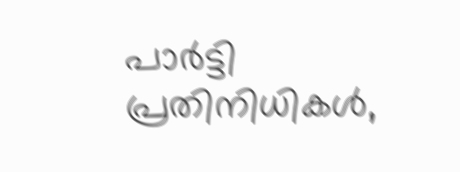പാര്‍ട്ടി പ്രതിനിധികള്‍,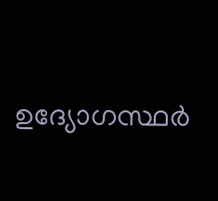ഉദ്യോഗസ്ഥര്‍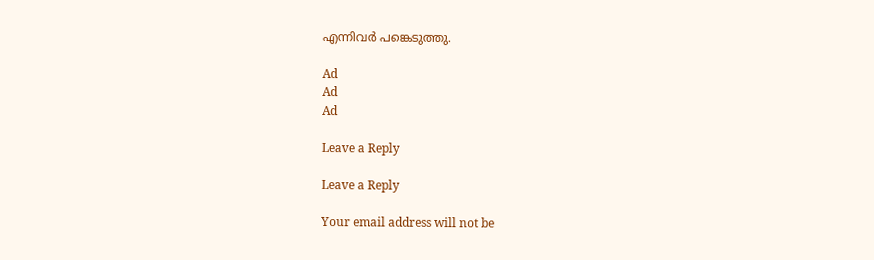എന്നിവര്‍ പങ്കെടുത്തു.

Ad
Ad
Ad

Leave a Reply

Leave a Reply

Your email address will not be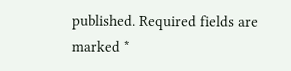published. Required fields are marked *